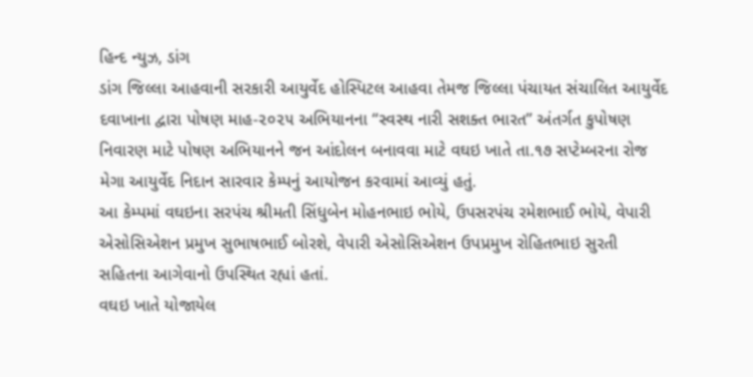હિન્દ ન્યુઝ, ડાંગ
ડાંગ જિલ્લા આહવાની સરકારી આયુર્વેદ હોસ્પિટલ આહવા તેમજ જિલ્લા પંચાયત સંચાલિત આયુર્વેદ દવાખાના દ્વારા પોષણ માહ-૨૦૨૫ અભિયાનના “સ્વસ્થ નારી સશક્ત ભારત” અંતર્ગત કુપોષણ નિવારણ માટે પોષણ અભિયાનને જન આંદોલન બનાવવા માટે વઘઇ ખાતે તા.૧૭ સપ્ટેમ્બરના રોજ મેગા આયુર્વેદ નિદાન સારવાર કેમ્પનું આયોજન કરવામાં આવ્યું હતું.
આ કેમ્પમાં વઘઇના સરપંચ શ્રીમતી સિંધુબેન મોહનભાઇ ભોયે, ઉપસરપંચ રમેશભાઈ ભોયે, વેપારી એસોસિએશન પ્રમુખ સુભાષભાઈ બોરશે, વેપારી એસોસિએશન ઉપપ્રમુખ રોહિતભાઇ સુરતી સહિતના આગેવાનો ઉપસ્થિત રહ્યાં હતાં.
વઘઇ ખાતે યોજાયેલ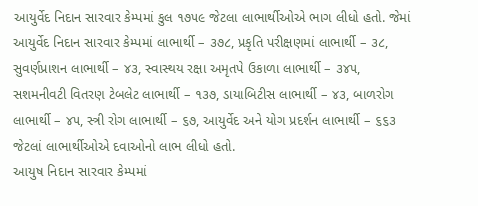આયુર્વેદ નિદાન સારવાર કેમ્પમાં કુલ ૧૭૫૯ જેટલા લાભાર્થીઓએ ભાગ લીધો હતો. જેમાં આયુર્વેદ નિદાન સારવાર કેમ્પમાં લાભાર્થી – ૩૭૮, પ્રકૃતિ પરીક્ષણમાં લાભાર્થી – ૩૮, સુવર્ણપ્રાશન લાભાર્થી – ૪૩, સ્વાસ્થય રક્ષા અમૃતપે ઉકાળા લાભાર્થી – ૩૪૫, સશમનીવટી વિતરણ ટેબલેટ લાભાર્થી – ૧૩૭, ડાયાબિટીસ લાભાર્થી – ૪૩, બાળરોગ લાભાર્થી – ૪૫, સ્ત્રી રોગ લાભાર્થી – ૬૭, આયુર્વેદ અને યોગ પ્રદર્શન લાભાર્થી – ૬૬૩ જેટલાં લાભાર્થીઓએ દવાઓનો લાભ લીધો હતો.
આયુષ નિદાન સારવાર કેમ્પમાં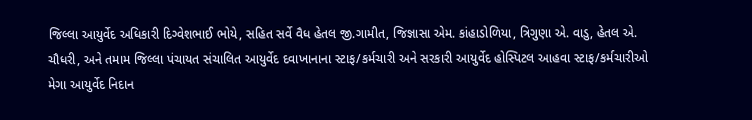જિલ્લા આયુર્વેદ અધિકારી દિગ્વેશભાઈ ભોયે, સહિત સર્વે વૈધ હેતલ જી.ગામીત, જિજ્ઞાસા એમ. કાંહાડોળિયા, ત્રિગુણા એ. વાડુ, હેતલ એ. ચૌધરી, અને તમામ જિલ્લા પંચાયત સંચાલિત આયુર્વેદ દવાખાનાના સ્ટાફ/કર્મચારી અને સરકારી આયુર્વેદ હોસ્પિટલ આહવા સ્ટાફ/કર્મચારીઓ મેગા આયુર્વેદ નિદાન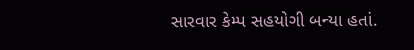સારવાર કેમ્પ સહયોગી બન્યા હતાં.